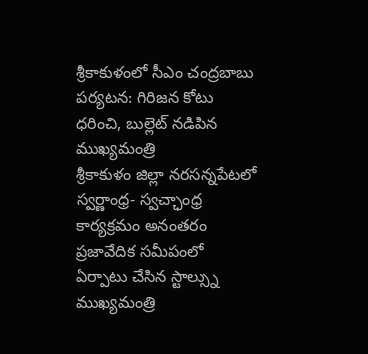శ్రీకాకుళంలో సీఎం చంద్రబాబు పర్యటన: గిరిజన కోటు ధరించి, బుల్లెట్ నడిపిన ముఖ్యమంత్రి
శ్రీకాకుళం జిల్లా నరసన్నపేటలో స్వర్ణాంధ్ర- స్వచ్ఛాంధ్ర కార్యక్రమం అనంతరం ప్రజావేదిక సమీపంలో ఏర్పాటు చేసిన స్టాల్స్ను ముఖ్యమంత్రి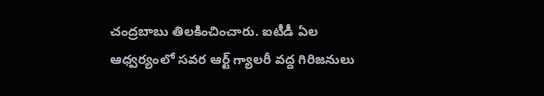చంద్రబాబు తిలకించించారు. ఐటీడీ ఏల ఆధ్వర్యంలో సవర ఆర్ట్ గ్యాలరీ వద్ద గిరిజనులు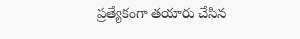ప్రత్యేకంగా తయారు చేసిన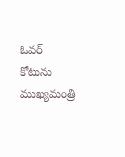ఓవర్ కోటును ముఖ్యమంత్రి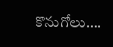కొనుగోలు….